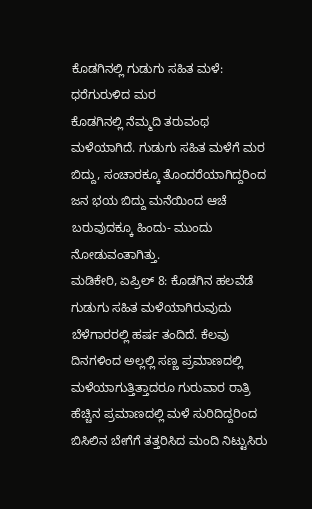ಕೊಡಗಿನಲ್ಲಿ ಗುಡುಗು ಸಹಿತ ಮಳೆ: ಧರೆಗುರುಳಿದ ಮರ
ಕೊಡಗಿನಲ್ಲಿ ನೆಮ್ಮದಿ ತರುವಂಥ ಮಳೆಯಾಗಿದೆ. ಗುಡುಗು ಸಹಿತ ಮಳೆಗೆ ಮರ ಬಿದ್ದು, ಸಂಚಾರಕ್ಕೂ ತೊಂದರೆಯಾಗಿದ್ದರಿಂದ ಜನ ಭಯ ಬಿದ್ದು ಮನೆಯಿಂದ ಆಚೆ ಬರುವುದಕ್ಕೂ ಹಿಂದು- ಮುಂದು ನೋಡುವಂತಾಗಿತ್ತು.
ಮಡಿಕೇರಿ, ಏಪ್ರಿಲ್ 8: ಕೊಡಗಿನ ಹಲವೆಡೆ ಗುಡುಗು ಸಹಿತ ಮಳೆಯಾಗಿರುವುದು ಬೆಳೆಗಾರರಲ್ಲಿ ಹರ್ಷ ತಂದಿದೆ. ಕೆಲವು ದಿನಗಳಿಂದ ಅಲ್ಲಲ್ಲಿ ಸಣ್ಣ ಪ್ರಮಾಣದಲ್ಲಿ ಮಳೆಯಾಗುತ್ತಿತ್ತಾದರೂ ಗುರುವಾರ ರಾತ್ರಿ ಹೆಚ್ಚಿನ ಪ್ರಮಾಣದಲ್ಲಿ ಮಳೆ ಸುರಿದಿದ್ದರಿಂದ ಬಿಸಿಲಿನ ಬೇಗೆಗೆ ತತ್ತರಿಸಿದ ಮಂದಿ ನಿಟ್ಟುಸಿರು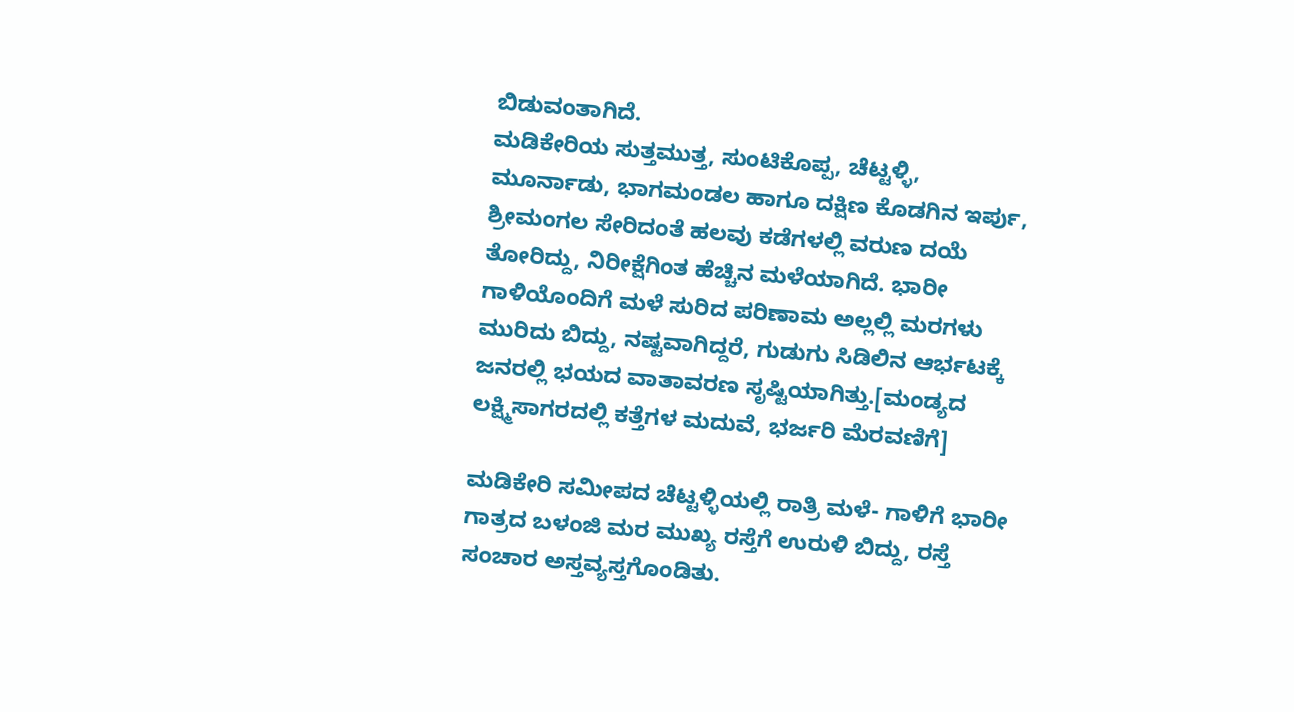ಬಿಡುವಂತಾಗಿದೆ.
ಮಡಿಕೇರಿಯ ಸುತ್ತಮುತ್ತ, ಸುಂಟಿಕೊಪ್ಪ, ಚೆಟ್ಟಳ್ಳಿ, ಮೂರ್ನಾಡು, ಭಾಗಮಂಡಲ ಹಾಗೂ ದಕ್ಷಿಣ ಕೊಡಗಿನ ಇರ್ಪು, ಶ್ರೀಮಂಗಲ ಸೇರಿದಂತೆ ಹಲವು ಕಡೆಗಳಲ್ಲಿ ವರುಣ ದಯೆ ತೋರಿದ್ದು, ನಿರೀಕ್ಷೆಗಿಂತ ಹೆಚ್ಚಿನ ಮಳೆಯಾಗಿದೆ. ಭಾರೀ ಗಾಳಿಯೊಂದಿಗೆ ಮಳೆ ಸುರಿದ ಪರಿಣಾಮ ಅಲ್ಲಲ್ಲಿ ಮರಗಳು ಮುರಿದು ಬಿದ್ದು, ನಷ್ಟವಾಗಿದ್ದರೆ, ಗುಡುಗು ಸಿಡಿಲಿನ ಆರ್ಭಟಕ್ಕೆ ಜನರಲ್ಲಿ ಭಯದ ವಾತಾವರಣ ಸೃಷ್ಟಿಯಾಗಿತ್ತು.[ಮಂಡ್ಯದ ಲಕ್ಷ್ಮಿಸಾಗರದಲ್ಲಿ ಕತ್ತೆಗಳ ಮದುವೆ, ಭರ್ಜರಿ ಮೆರವಣಿಗೆ]

ಮಡಿಕೇರಿ ಸಮೀಪದ ಚೆಟ್ಟಳ್ಳಿಯಲ್ಲಿ ರಾತ್ರಿ ಮಳೆ- ಗಾಳಿಗೆ ಭಾರೀ ಗಾತ್ರದ ಬಳಂಜಿ ಮರ ಮುಖ್ಯ ರಸ್ತೆಗೆ ಉರುಳಿ ಬಿದ್ದು, ರಸ್ತೆ ಸಂಚಾರ ಅಸ್ತವ್ಯಸ್ತಗೊಂಡಿತು.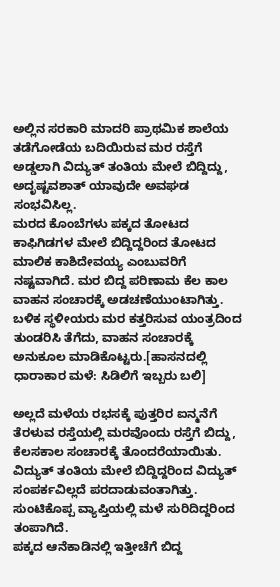ಅಲ್ಲಿನ ಸರಕಾರಿ ಮಾದರಿ ಪ್ರಾಥಮಿಕ ಶಾಲೆಯ ತಡೆಗೋಡೆಯ ಬದಿಯಿರುವ ಮರ ರಸ್ತೆಗೆ ಅಡ್ಡಲಾಗಿ ವಿದ್ಯುತ್ ತಂತಿಯ ಮೇಲೆ ಬಿದ್ದಿದ್ದು, ಅದೃಷ್ಟವಶಾತ್ ಯಾವುದೇ ಅವಘಡ ಸಂಭವಿಸಿಲ್ಲ.
ಮರದ ಕೊಂಬೆಗಳು ಪಕ್ಕದ ತೋಟದ ಕಾಫಿಗಿಡಗಳ ಮೇಲೆ ಬಿದ್ದಿದ್ದರಿಂದ ತೋಟದ ಮಾಲಿಕ ಕಾಶಿದೇವಯ್ಯ ಎಂಬುವರಿಗೆ ನಷ್ಟವಾಗಿದೆ. ಮರ ಬಿದ್ದ ಪರಿಣಾಮ ಕೆಲ ಕಾಲ ವಾಹನ ಸಂಚಾರಕ್ಕೆ ಅಡಚಣೆಯುಂಟಾಗಿತ್ತು. ಬಳಿಕ ಸ್ಥಳೀಯರು ಮರ ಕತ್ತರಿಸುವ ಯಂತ್ರದಿಂದ ತುಂಡರಿಸಿ ತೆಗೆದು, ವಾಹನ ಸಂಚಾರಕ್ಕೆ ಅನುಕೂಲ ಮಾಡಿಕೊಟ್ಟರು.[ಹಾಸನದಲ್ಲಿ ಧಾರಾಕಾರ ಮಳೆ: ಸಿಡಿಲಿಗೆ ಇಬ್ಬರು ಬಲಿ]

ಅಲ್ಲದೆ ಮಳೆಯ ರಭಸಕ್ಕೆ ಪುತ್ತರಿರ ಐನ್ಮನೆಗೆ ತೆರಳುವ ರಸ್ತೆಯಲ್ಲಿ ಮರವೊಂದು ರಸ್ತೆಗೆ ಬಿದ್ದು, ಕೆಲಸಕಾಲ ಸಂಚಾರಕ್ಕೆ ತೊಂದರೆಯಾಯಿತು. ವಿದ್ಯುತ್ ತಂತಿಯ ಮೇಲೆ ಬಿದ್ದಿದ್ದರಿಂದ ವಿದ್ಯುತ್ ಸಂಪರ್ಕವಿಲ್ಲದೆ ಪರದಾಡುವಂತಾಗಿತ್ತು. ಸುಂಟಿಕೊಪ್ಪ ವ್ಯಾಪ್ತಿಯಲ್ಲಿ ಮಳೆ ಸುರಿದಿದ್ದರಿಂದ ತಂಪಾಗಿದೆ.
ಪಕ್ಕದ ಆನೆಕಾಡಿನಲ್ಲಿ ಇತ್ತೀಚೆಗೆ ಬಿದ್ದ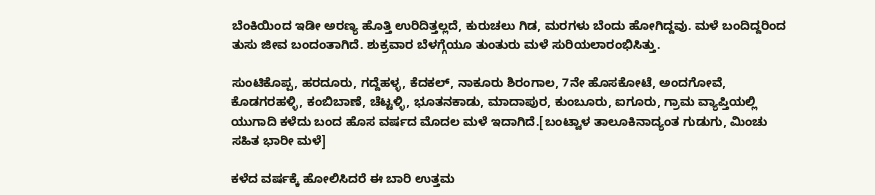ಬೆಂಕಿಯಿಂದ ಇಡೀ ಅರಣ್ಯ ಹೊತ್ತಿ ಉರಿದಿತ್ತಲ್ಲದೆ, ಕುರುಚಲು ಗಿಡ, ಮರಗಳು ಬೆಂದು ಹೋಗಿದ್ದವು. ಮಳೆ ಬಂದಿದ್ದರಿಂದ ತುಸು ಜೀವ ಬಂದಂತಾಗಿದೆ. ಶುಕ್ರವಾರ ಬೆಳಗ್ಗೆಯೂ ತುಂತುರು ಮಳೆ ಸುರಿಯಲಾರಂಭಿಸಿತ್ತು.

ಸುಂಟಿಕೊಪ್ಪ, ಹರದೂರು, ಗದ್ದೆಹಳ್ಳ, ಕೆದಕಲ್, ನಾಕೂರು ಶಿರಂಗಾಲ, 7ನೇ ಹೊಸಕೋಟೆ, ಅಂದಗೋವೆ, ಕೊಡಗರಹಳ್ಳಿ, ಕಂಬಿಬಾಣೆ, ಚೆಟ್ಟಳ್ಳಿ, ಭೂತನಕಾಡು, ಮಾದಾಪುರ, ಕುಂಬೂರು, ಐಗೂರು, ಗ್ರಾಮ ವ್ಯಾಪ್ತಿಯಲ್ಲಿ ಯುಗಾದಿ ಕಳೆದು ಬಂದ ಹೊಸ ವರ್ಷದ ಮೊದಲ ಮಳೆ ಇದಾಗಿದೆ.[ಬಂಟ್ವಾಳ ತಾಲೂಕಿನಾದ್ಯಂತ ಗುಡುಗು, ಮಿಂಚು ಸಹಿತ ಭಾರೀ ಮಳೆ]

ಕಳೆದ ವರ್ಷಕ್ಕೆ ಹೋಲಿಸಿದರೆ ಈ ಬಾರಿ ಉತ್ತಮ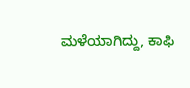ಮಳೆಯಾಗಿದ್ದು, ಕಾಫಿ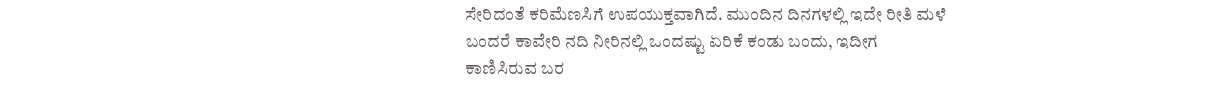ಸೇರಿದಂತೆ ಕರಿಮೆಣಸಿಗೆ ಉಪಯುಕ್ತವಾಗಿದೆ. ಮುಂದಿನ ದಿನಗಳಲ್ಲಿ ಇದೇ ರೀತಿ ಮಳೆ ಬಂದರೆ ಕಾವೇರಿ ನದಿ ನೀರಿನಲ್ಲಿ ಒಂದಷ್ಟು ಏರಿಕೆ ಕಂಡು ಬಂದು, ಇದೀಗ ಕಾಣಿಸಿರುವ ಬರ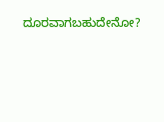ದೂರವಾಗಬಹುದೇನೋ?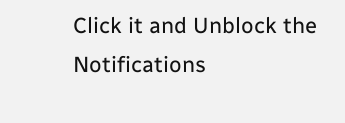Click it and Unblock the Notifications